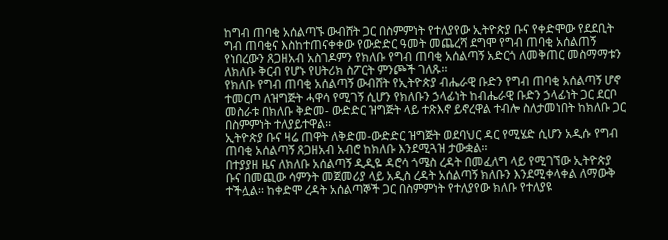ከግብ ጠባቂ አሰልጣኙ ውብሸት ጋር በስምምነት የተለያየው ኢትዮጵያ ቡና የቀድሞው የደደቢት ግብ ጠባቂና እስከተጠናቀቀው የውድድር ዓመት መጨረሻ ደግሞ የግብ ጠባቂ አሰልጠኝ የነበረውን ጸጋዘአብ አስገዶምን የክለቡ የግብ ጠባቂ አሰልጣኝ አድርጎ ለመቅጠር መስማማቱን ለክለቡ ቅርብ የሆኑ የሀትሪክ ስፖርት ምንጮች ገለጹ፡፡
የክለቡ የግብ ጠባቂ አሰልጣኝ ውብሸት የኢትዮጵያ ብሔራዊ ቡድን የግብ ጠባቂ አሰልጣኝ ሆኖ ተመርጦ ለዝግጅት ሓዋሳ የሚገኝ ሲሆን የክለቡን ኃላፊነት ከብሔራዊ ቡድን ኃላፊነት ጋር ደርቦ መስራቱ በክለቡ ቅድመ- ውድድር ዝግጅት ላይ ተጽእኖ ይኖረዋል ተብሎ ስለታመነበት ከክለቡ ጋር በስምምነት ተለያይተዋል፡፡
ኢትዮጵያ ቡና ዛሬ ጠዋት ለቅድመ-ውድድር ዝግጅት ወደባህር ዳር የሚሄድ ሲሆን አዲሱ የግብ ጠባቂ አሰልጣኝ ጸጋዘአብ አብሮ ከክለቡ እንደሚጓዝ ታውቋል፡፡
በተያያዘ ዜና ለክለቡ አሰልጣኝ ዲዲዬ ዳሮሳ ጎሜስ ረዳት በመፈለግ ላይ የሚገኘው ኢትዮጵያ ቡና በመጪው ሳምንት መጀመሪያ ላይ አዲስ ረዳት አሰልጣኝ ክለቡን እንደሚቀላቀል ለማውቅ ተችሏል፡፡ ከቀድሞ ረዳት አሰልጣኞች ጋር በስምምነት የተለያየው ክለቡ የተለያዩ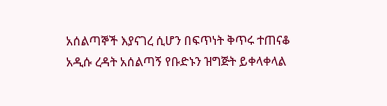አሰልጣኞች እያናገረ ሲሆን በፍጥነት ቅጥሩ ተጠናቆ አዲሱ ረዳት አሰልጣኝ የቡድኑን ዝግጅት ይቀላቀላል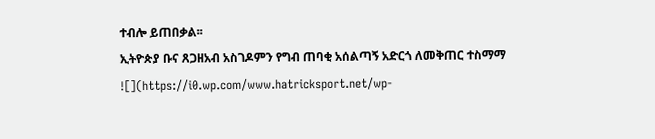ተብሎ ይጠበቃል፡፡
ኢትዮጵያ ቡና ጸጋዘአብ አስገዶምን የግብ ጠባቂ አሰልጣኝ አድርጎ ለመቅጠር ተስማማ
![](https://i0.wp.com/www.hatricksport.net/wp-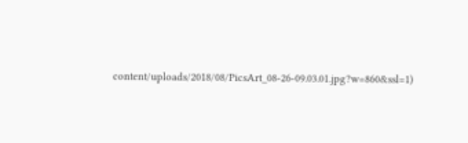content/uploads/2018/08/PicsArt_08-26-09.03.01.jpg?w=860&ssl=1)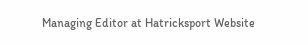Managing Editor at Hatricksport Website